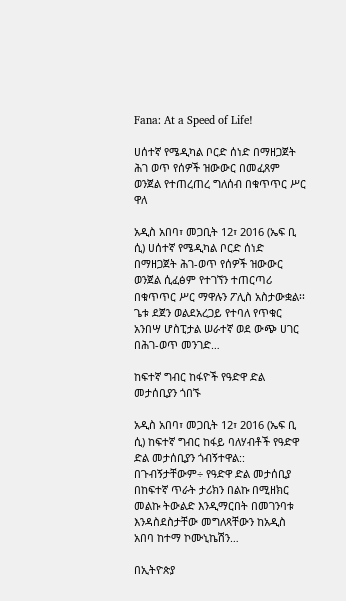Fana: At a Speed of Life!

ሀሰተኛ የሜዲካል ቦርድ ሰነድ በማዘጋጀት ሕገ ወጥ የሰዎች ዝውውር በመፈጸም ወንጀል የተጠረጠረ ግለሰብ በቁጥጥር ሥር ዋለ

አዲስ አበባ፣ መጋቢት 12፣ 2016 (ኤፍ ቢ ሲ) ሀሰተኛ የሜዲካል ቦርድ ሰነድ በማዘጋጀት ሕገ-ወጥ የሰዎች ዝውውር ወንጀል ሲፈፅም የተገኘን ተጠርጣሪ በቁጥጥር ሥር ማዋሉን ፖሊስ አስታውቋል፡፡ ጌቱ ደጀን ወልደአረጋይ የተባለ የጥቁር አንበሣ ሆስፒታል ሠራተኛ ወደ ውጭ ሀገር በሕገ-ወጥ መንገድ…

ከፍተኛ ግብር ከፋዮች የዓድዋ ድል መታሰቢያን ጎበኙ

አዲስ አበባ፣ መጋቢት 12፣ 2016 (ኤፍ ቢ ሲ) ከፍተኛ ግብር ከፋይ ባለሃብቶች የዓድዋ ድል መታሰቢያን ጎብኝተዋል:: በጉብኝታቸውም÷ የዓድዋ ድል መታሰቢያ በከፍተኛ ጥራት ታሪክን በልኩ በሚዘክር መልኩ ትውልድ እንዲማርበት በመገንባቱ እንዳስደስታቸው መግለጻቸውን ከአዲስ አበባ ከተማ ኮሙኒኬሽን…

በኢትዮጵያ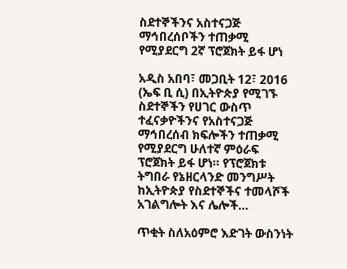ስደተኞችንና አስተናጋጅ ማኅበረሰቦችን ተጠቃሚ የሚያደርግ 2ኛ ፕሮጀክት ይፋ ሆነ

አዲስ አበባ፣ መጋቢት 12፣ 2016 (ኤፍ ቢ ሲ) በኢትዮጵያ የሚገኙ ስደተኞችን የሀገር ውስጥ ተፈናቃዮችንና የአስተናጋጅ ማኅበረሰብ ክፍሎችን ተጠቃሚ የሚያደርግ ሁለተኛ ምዕራፍ ፕሮጀክት ይፋ ሆነ። የፕሮጀክቱ ትግበራ የኔዘርላንድ መንግሥት ከኢትዮጵያ የስደተኞችና ተመላሾች አገልግሎት እና ሌሎች…

ጥቂት ስለአዕምሮ እድገት ውስንነት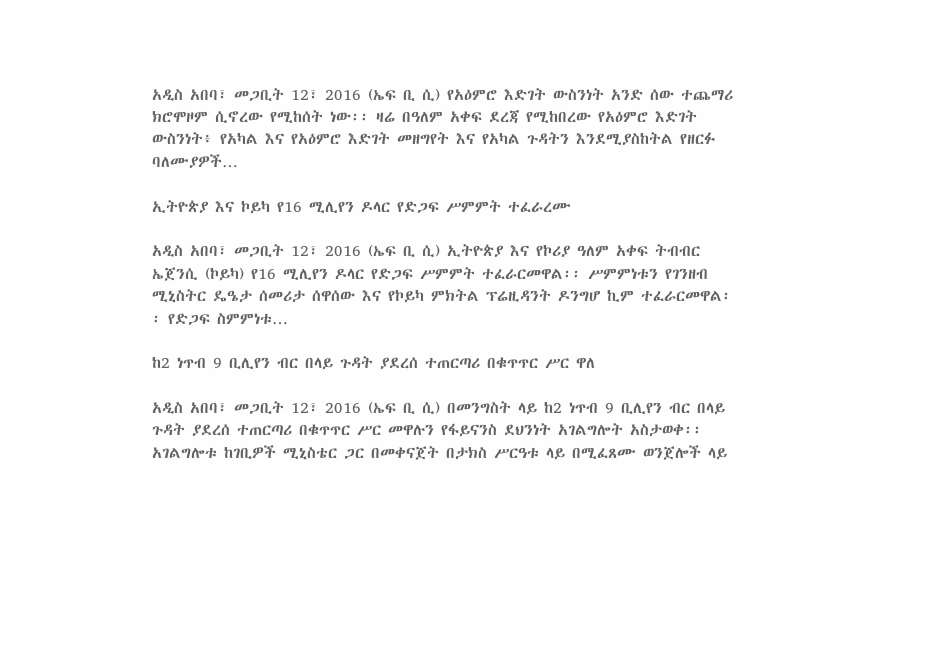አዲስ አበባ፣ መጋቢት 12፣ 2016 (ኤፍ ቢ ሲ) የአዕምሮ እድገት ውስንነት አንድ ሰው ተጨማሪ ክሮሞዞም ሲኖረው የሚከሰት ነው፡፡ ዛሬ በዓለም አቀፍ ደረጃ የሚከበረው የአዕምሮ እድገት ውስንነት፥ የአካል እና የአዕምሮ እድገት መዘግየት እና የአካል ጉዳትን እንደሚያስከትል የዘርፉ ባለሙያዎች…

ኢትዮጵያ እና ኮይካ የ16 ሚሊየን ዶላር የድጋፍ ሥምምት ተፈራረሙ

አዲስ አበባ፣ መጋቢት 12፣ 2016 (ኤፍ ቢ ሲ) ኢትዮጵያ እና የኮሪያ ዓለም አቀፍ ትብብር ኤጀንሲ (ኮይካ) የ16 ሚሊየን ዶላር የድጋፍ ሥምምት ተፈራርመዋል፡፡ ሥምምነቱን የገንዘብ ሚኒስትር ዴዔታ ሰመሪታ ሰዋሰው እና የኮይካ ምክትል ፕሬዚዳንት ዶንግሆ ኪም ተፈራርመዋል፡፡ የድጋፍ ስምምነቱ…

ከ2 ነጥብ 9 ቢሊየን ብር በላይ ጉዳት ያደረሰ ተጠርጣሪ በቁጥጥር ሥር ዋለ

አዲስ አበባ፣ መጋቢት 12፣ 2016 (ኤፍ ቢ ሲ) በመንግስት ላይ ከ2 ነጥብ 9 ቢሊየን ብር በላይ ጉዳት ያደረሰ ተጠርጣሪ በቁጥጥር ሥር መዋሉን የፋይናንስ ደህንነት አገልግሎት አስታወቀ፡፡ አገልግሎቱ ከገቢዎች ሚኒስቴር ጋር በመቀናጀት በታክስ ሥርዓቱ ላይ በሚፈጸሙ ወንጀሎች ላይ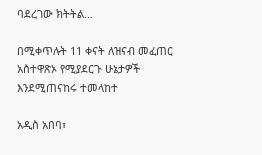ባደረገው ክትትል…

በሚቀጥሉት 11 ቀናት ለዝናብ መፈጠር አስተዋጽኦ የሚያደርጉ ሁኔታዎች እንደሚጠናከሩ ተመላከተ

አዲስ አበባ፣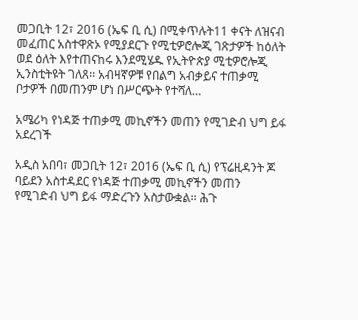መጋቢት 12፣ 2016 (ኤፍ ቢ ሲ) በሚቀጥሉት11 ቀናት ለዝናብ መፈጠር አስተዋጽኦ የሚያደርጉ የሚቲዎሮሎጂ ገጽታዎች ከዕለት ወደ ዕለት እየተጠናከሩ እንደሚሄዱ የኢትዮጵያ ሚቲዎሮሎጂ ኢንስቲትዩት ገለጸ፡፡ አብዛኛዎቹ የበልግ አብቃይና ተጠቃሚ ቦታዎች በመጠንም ሆነ በሥርጭት የተሻለ…

አሜሪካ የነዳጅ ተጠቃሚ መኪኖችን መጠን የሚገድብ ህግ ይፋ አደረገች

አዲስ አበባ፣ መጋቢት 12፣ 2016 (ኤፍ ቢ ሲ) የፕሬዚዳንት ጆ ባይደን አስተዳደር የነዳጅ ተጠቃሚ መኪኖችን መጠን የሚገድብ ህግ ይፋ ማድረጉን አስታውቋል፡፡ ሕጉ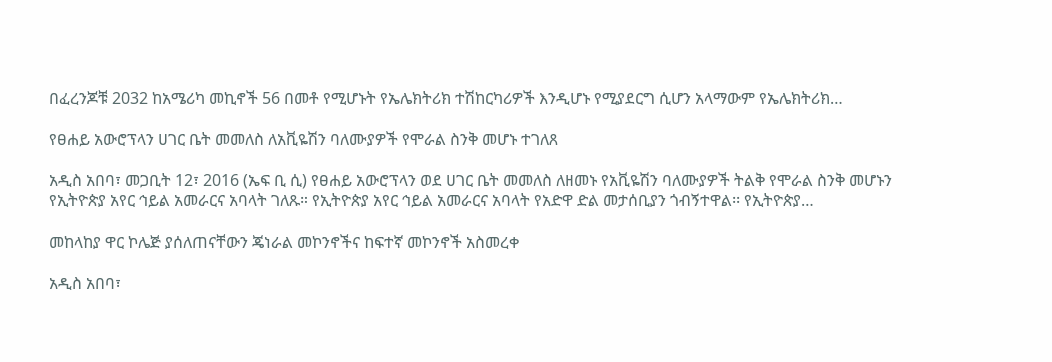በፈረንጆቹ 2032 ከአሜሪካ መኪኖች 56 በመቶ የሚሆኑት የኤሌክትሪክ ተሽከርካሪዎች እንዲሆኑ የሚያደርግ ሲሆን አላማውም የኤሌክትሪክ…

የፀሐይ አውሮፕላን ሀገር ቤት መመለስ ለአቪዬሽን ባለሙያዎች የሞራል ስንቅ መሆኑ ተገለጸ

አዲስ አበባ፣ መጋቢት 12፣ 2016 (ኤፍ ቢ ሲ) የፀሐይ አውሮፕላን ወደ ሀገር ቤት መመለስ ለዘመኑ የአቪዬሽን ባለሙያዎች ትልቅ የሞራል ስንቅ መሆኑን የኢትዮጵያ አየር ኅይል አመራርና አባላት ገለጹ። የኢትዮጵያ አየር ኅይል አመራርና አባላት የአድዋ ድል መታሰቢያን ጎብኝተዋል፡፡ የኢትዮጵያ…

መከላከያ ዋር ኮሌጅ ያሰለጠናቸውን ጄነራል መኮንኖችና ከፍተኛ መኮንኖች አስመረቀ

አዲስ አበባ፣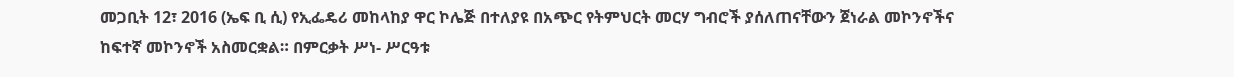መጋቢት 12፣ 2016 (ኤፍ ቢ ሲ) የኢፌዴሪ መከላከያ ዋር ኮሌጅ በተለያዩ በአጭር የትምህርት መርሃ ግብሮች ያሰለጠናቸውን ጀነራል መኮንኖችና ከፍተኛ መኮንኖች አስመርቋል። በምርቃት ሥነ- ሥርዓቱ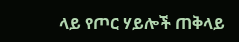ላይ የጦር ሃይሎች ጠቅላይ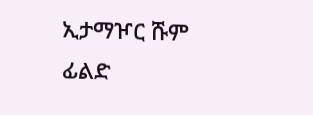ኢታማዦር ሹም ፊልድ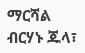ማርሻል ብርሃኑ ጁላ፣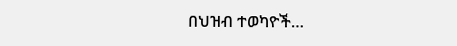በህዝብ ተወካዮች…